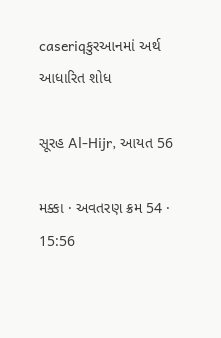caseriqકુરઆનમાં અર્થ આધારિત શોધ

સૂરહ Al-Hijr, આયત 56

મક્કા · અવતરણ ક્રમ 54 · 15:56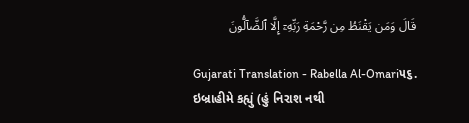قَالَ وَمَن يَقْنَطُ مِن رَّحْمَةِ رَبِّهِۦٓ إِلَّا ٱلضَّآلُّونَ

Gujarati Translation - Rabella Al-Omari૫૬. ઇબ્રાહીમે કહ્યું (હું નિરાશ નથી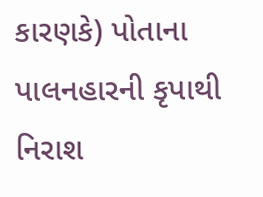કારણકે) પોતાના પાલનહારની કૃપાથી નિરાશ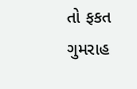તો ફકત ગુમરાહ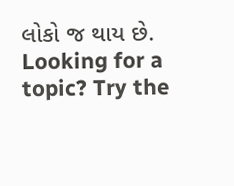લોકો જ થાય છે.
Looking for a topic? Try the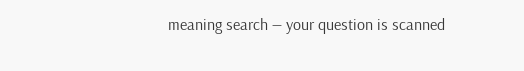meaning search — your question is scanned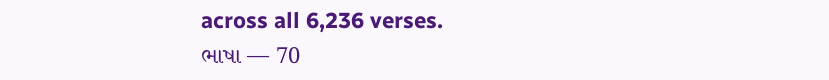across all 6,236 verses.
ભાષા — 70